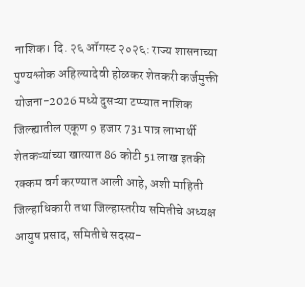नाशिक। दि. २६ ऑगस्ट २०२६: राज्य शासनाच्या पुण्यश्लोक अहिल्यादेवी होळकर शेतकरी कर्जमुक्ती योजना-2026 मध्ये दुसऱ्या टप्प्यात नाशिक जिल्ह्यातील एकूण 9 हजार 731 पात्र लाभार्थी शेतकऱ्यांच्या खात्यात 86 कोटी 51 लाख इतकी रक्कम वर्ग करण्यात आली आहे, अशी माहिती जिल्हाधिकारी तथा जिल्हास्तरीय समितीचे अध्यक्ष आयुष प्रसाद, समितीचे सदस्य-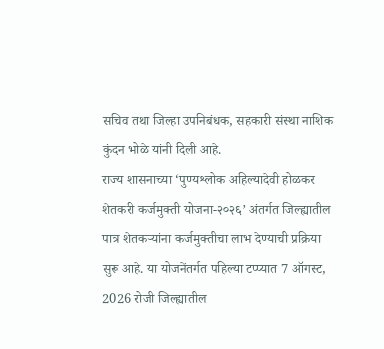सचिव तथा जिल्हा उपनिबंधक, सहकारी संस्था नाशिक कुंदन भोळे यांनी दिली आहे.
राज्य शासनाच्या ‘पुण्यश्लोक अहिल्यादेवी होळकर शेतकरी कर्जमुक्ती योजना-२०२६’ अंतर्गत जिल्ह्यातील पात्र शेतकऱ्यांना कर्जमुक्तीचा लाभ देण्याची प्रक्रिया सुरू आहे. या योजनेंतर्गत पहिल्या टप्प्यात 7 ऑगस्ट, 2026 रोजी जिल्ह्यातील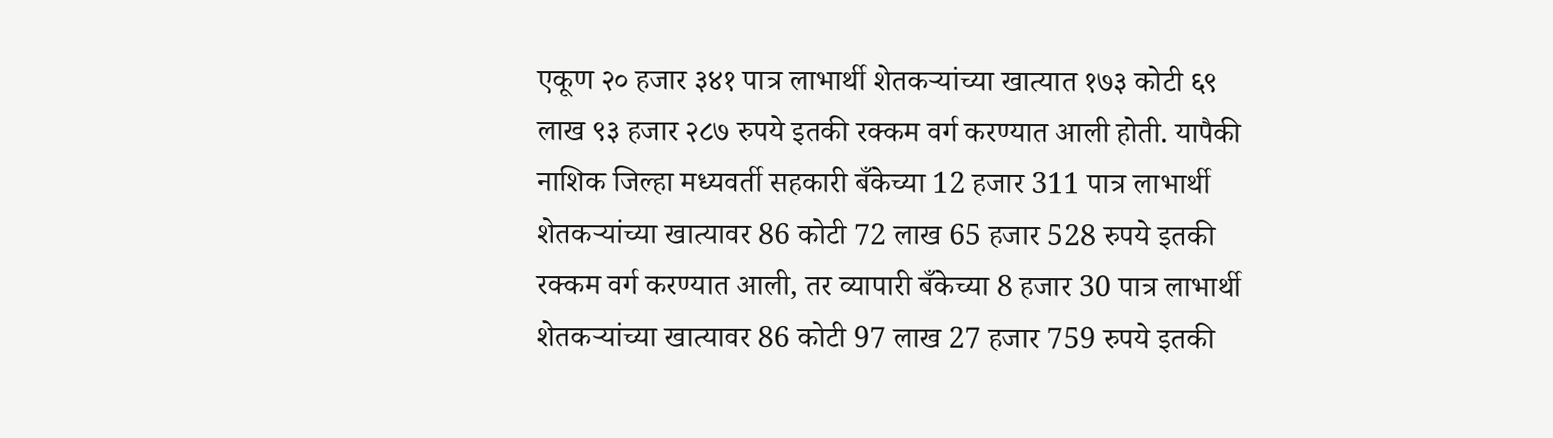एकूण २० हजार ३४१ पात्र लाभार्थी शेतकऱ्यांच्या खात्यात १७३ कोटी ६९ लाख ९३ हजार २८७ रुपये इतकी रक्कम वर्ग करण्यात आली होती. यापैकी नाशिक जिल्हा मध्यवर्ती सहकारी बँकेच्या 12 हजार 311 पात्र लाभार्थी शेतकऱ्यांच्या खात्यावर 86 कोटी 72 लाख 65 हजार 528 रुपये इतकी रक्कम वर्ग करण्यात आली, तर व्यापारी बँकेच्या 8 हजार 30 पात्र लाभार्थी शेतकऱ्यांच्या खात्यावर 86 कोटी 97 लाख 27 हजार 759 रुपये इतकी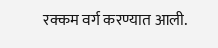रक्कम वर्ग करण्यात आली.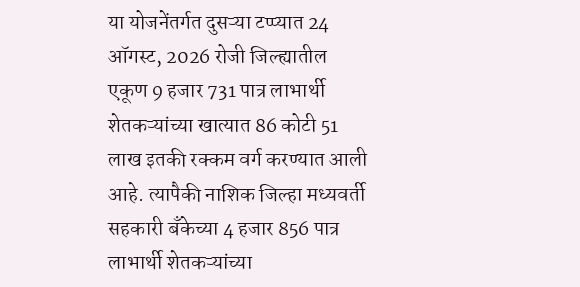या योजनेंतर्गत दुसऱ्या टप्प्यात 24 ऑगस्ट, 2026 रोजी जिल्ह्यातील एकूण 9 हजार 731 पात्र लाभार्थी शेतकऱ्यांच्या खात्यात 86 कोटी 51 लाख इतकी रक्कम वर्ग करण्यात आली आहे. त्यापैकी नाशिक जिल्हा मध्यवर्ती सहकारी बँकेच्या 4 हजार 856 पात्र लाभार्थी शेतकऱ्यांच्या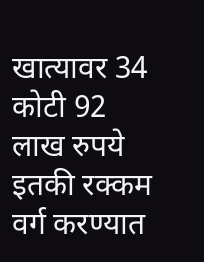खात्यावर 34 कोटी 92 लाख रुपये इतकी रक्कम वर्ग करण्यात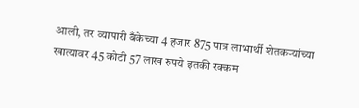आली, तर व्यापारी बँकेच्या 4 हजार 875 पात्र लाभार्थी शेतकऱ्यांच्या खात्यावर 45 कोटी 57 लाख रुपये इतकी रक्कम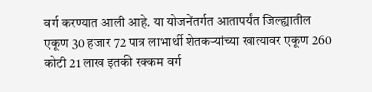वर्ग करण्यात आली आहे. या योजनेंतर्गत आतापर्यंत जिल्ह्यातील एकूण 30 हजार 72 पात्र लाभार्थी शेतकऱ्यांच्या खात्यावर एकूण 260 कोटी 21 लाख इतकी रक्कम वर्ग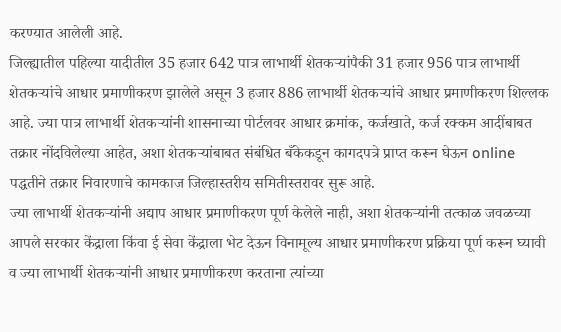करण्यात आलेली आहे.
जिल्ह्यातील पहिल्या यादीतील 35 हजार 642 पात्र लाभार्थी शेतकऱ्यांपैकी 31 हजार 956 पात्र लाभार्थी शेतकऱ्यांचे आधार प्रमाणीकरण झालेले असून 3 हजार 886 लाभार्थी शेतकऱ्यांचे आधार प्रमाणीकरण शिल्लक आहे. ज्या पात्र लाभार्थी शेतकऱ्यांनी शासनाच्या पोर्टलवर आधार क्रमांक, कर्जखाते, कर्ज रक्कम आदींबाबत तक्रार नोंदविलेल्या आहेत, अशा शेतकऱ्यांबाबत संबंधित बँकेकडून कागदपत्रे प्राप्त करून घेऊन online पद्धतीने तक्रार निवारणाचे कामकाज जिल्हास्तरीय समितीस्तरावर सुरू आहे.
ज्या लाभार्थी शेतकऱ्यांनी अद्याप आधार प्रमाणीकरण पूर्ण केलेले नाही, अशा शेतकऱ्यांनी तत्काळ जवळच्या आपले सरकार केंद्राला किंवा ई सेवा केंद्राला भेट देऊन विनामूल्य आधार प्रमाणीकरण प्रक्रिया पूर्ण करून घ्यावी व ज्या लाभार्थी शेतकऱ्यांनी आधार प्रमाणीकरण करताना त्यांच्या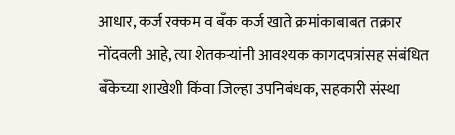आधार, कर्ज रक्कम व बँक कर्ज खाते क्रमांकाबाबत तक्रार नोंदवली आहे, त्या शेतकऱ्यांनी आवश्यक कागदपत्रांसह संबंधित बँकेच्या शाखेशी किंवा जिल्हा उपनिबंधक, सहकारी संस्था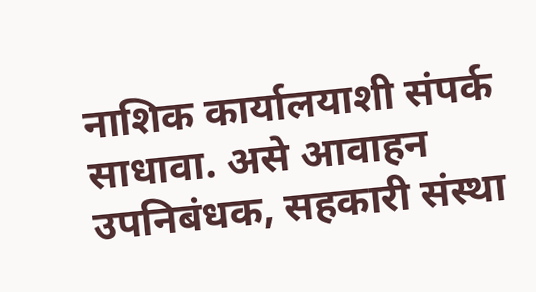नाशिक कार्यालयाशी संपर्क साधावा. असे आवाहन उपनिबंधक, सहकारी संस्था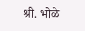श्री. भोळे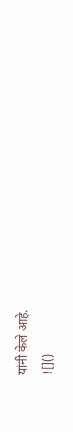यांनी केले आहे.
![]()